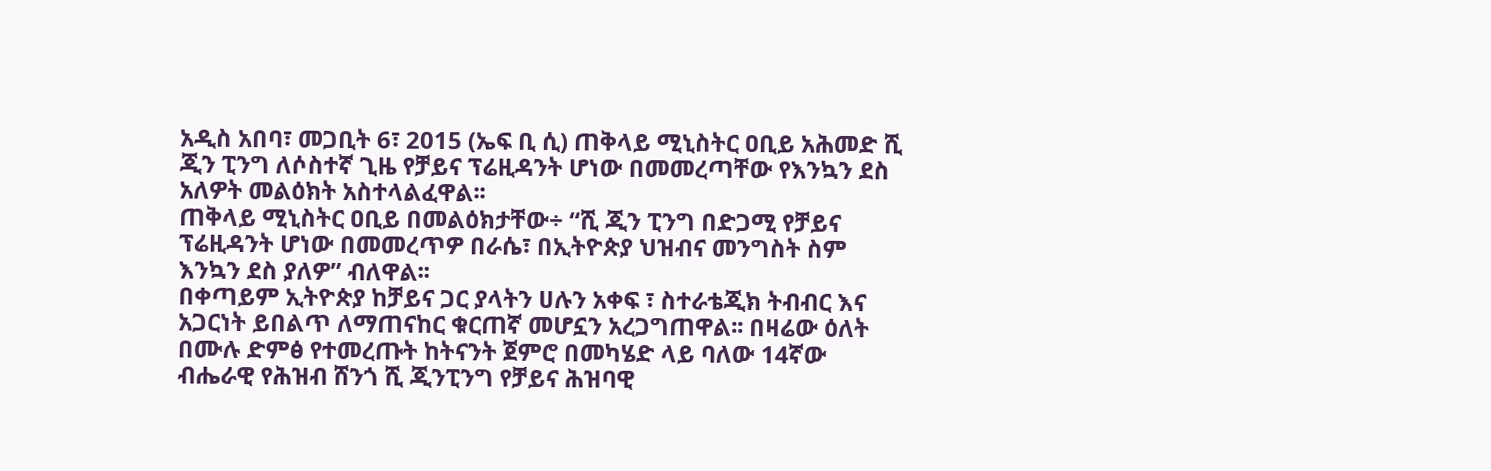አዲስ አበባ፣ መጋቢት 6፣ 2015 (ኤፍ ቢ ሲ) ጠቅላይ ሚኒስትር ዐቢይ አሕመድ ሺ ጂን ፒንግ ለሶስተኛ ጊዜ የቻይና ፕሬዚዳንት ሆነው በመመረጣቸው የእንኳን ደስ አለዎት መልዕክት አስተላልፈዋል፡፡
ጠቅላይ ሚኒስትር ዐቢይ በመልዕክታቸው÷ “ሺ ጂን ፒንግ በድጋሚ የቻይና ፕሬዚዳንት ሆነው በመመረጥዎ በራሴ፣ በኢትዮጵያ ህዝብና መንግስት ስም እንኳን ደስ ያለዎ” ብለዋል፡፡
በቀጣይም ኢትዮጵያ ከቻይና ጋር ያላትን ሀሉን አቀፍ ፣ ስተራቴጂክ ትብብር እና አጋርነት ይበልጥ ለማጠናከር ቁርጠኛ መሆኗን አረጋግጠዋል፡፡ በዛሬው ዕለት በሙሉ ድምፅ የተመረጡት ከትናንት ጀምሮ በመካሄድ ላይ ባለው 14ኛው ብሔራዊ የሕዝብ ሸንጎ ሺ ጂንፒንግ የቻይና ሕዝባዊ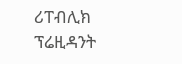ሪፐብሊክ ፕሬዚዳንት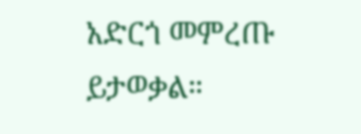አድርጎ መምረጡ ይታወቃል።